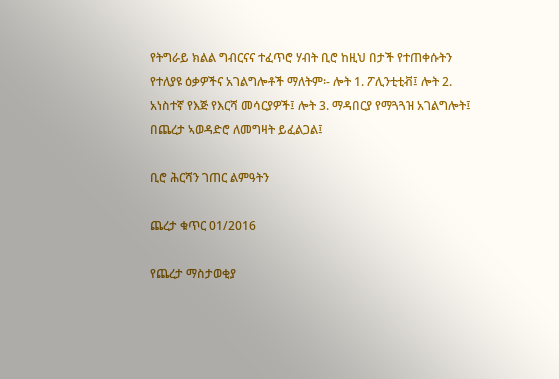የትግራይ ክልል ግብርናና ተፈጥሮ ሃብት ቢሮ ከዚህ በታች የተጠቀሱትን የተለያዩ ዕቃዎችና አገልግሎቶች ማለትም፡- ሎት 1. ፖሊንቲቲቭ፤ ሎት 2. አነስተኛ የእጅ የእርሻ መሳርያዎች፤ ሎት 3. ማዳበርያ የማጓጓዝ አገልግሎት፤ በጨረታ ኣወዳድሮ ለመግዛት ይፈልጋል፤

ቢሮ ሕርሻን ገጠር ልምዓትን

ጨረታ ቁጥር 01/2016

የጨረታ ማስታወቂያ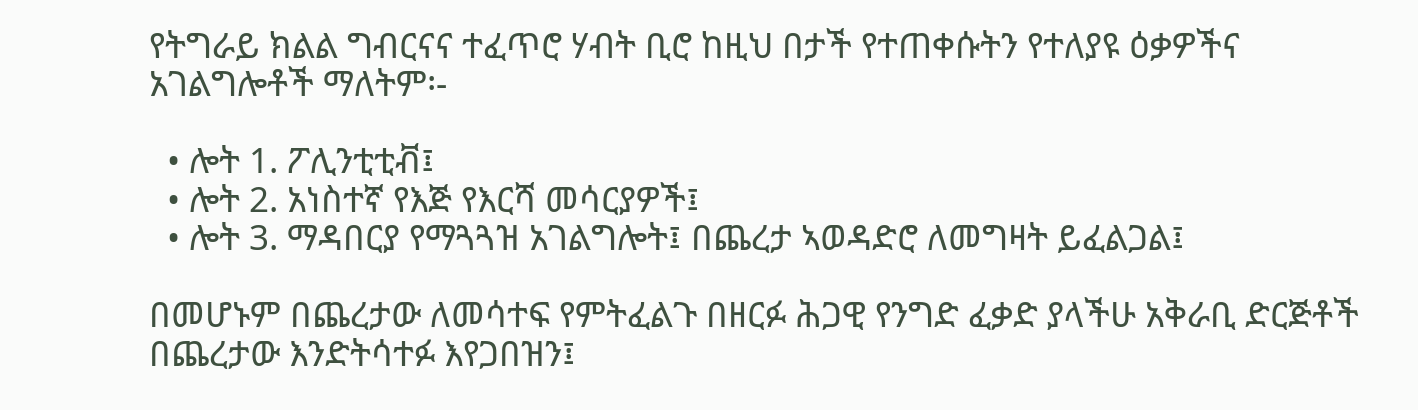የትግራይ ክልል ግብርናና ተፈጥሮ ሃብት ቢሮ ከዚህ በታች የተጠቀሱትን የተለያዩ ዕቃዎችና አገልግሎቶች ማለትም፡-

  • ሎት 1. ፖሊንቲቲቭ፤
  • ሎት 2. አነስተኛ የእጅ የእርሻ መሳርያዎች፤
  • ሎት 3. ማዳበርያ የማጓጓዝ አገልግሎት፤ በጨረታ ኣወዳድሮ ለመግዛት ይፈልጋል፤

በመሆኑም በጨረታው ለመሳተፍ የምትፈልጉ በዘርፉ ሕጋዊ የንግድ ፈቃድ ያላችሁ አቅራቢ ድርጅቶች በጨረታው እንድትሳተፉ እየጋበዝን፤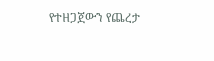የተዘጋጀውን የጨረታ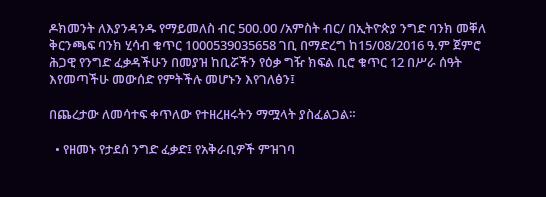ዶክመንት ለእያንዳንዱ የማይመለስ ብር 500.00 /አምስት ብር/ በኢትዮጵያ ንግድ ባንክ መቐለ ቅርንጫፍ ባንክ ሂሳብ ቁጥር 1000539035658 ገቢ በማድረግ ከ15/08/2016 ዓ.ም ጀምሮ ሕጋዊ የንግድ ፈቃዳችሁን በመያዝ ከቢሯችን የዕቃ ግዥ ክፍል ቢሮ ቁጥር 12 በሥራ ሰዓት እየመጣችሁ መውሰድ የምትችሉ መሆኑን እየገለፅን፤

በጨረታው ለመሳተፍ ቀጥለው የተዘረዘሩትን ማሟላት ያስፈልጋል።

  • የዘመኑ የታደሰ ንግድ ፈቃድ፤ የአቅራቢዎች ምዝገባ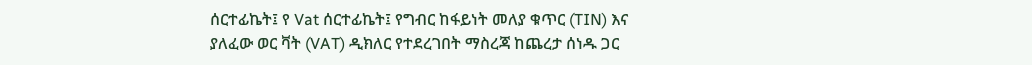ሰርተፊኬት፤ የ Vat ሰርተፊኬት፤ የግብር ከፋይነት መለያ ቁጥር (TIN) እና ያለፈው ወር ቫት (VAT) ዲክለር የተደረገበት ማስረጃ ከጨረታ ሰነዱ ጋር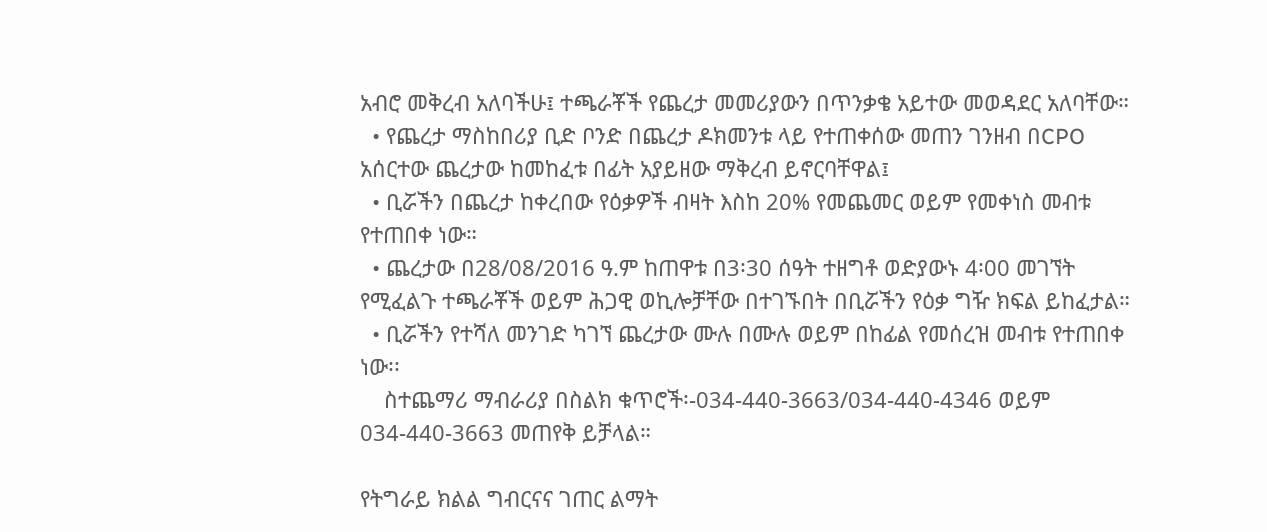አብሮ መቅረብ አለባችሁ፤ ተጫራቾች የጨረታ መመሪያውን በጥንቃቄ አይተው መወዳደር አለባቸው።
  • የጨረታ ማስከበሪያ ቢድ ቦንድ በጨረታ ዶክመንቱ ላይ የተጠቀሰው መጠን ገንዘብ በCPO አሰርተው ጨረታው ከመከፈቱ በፊት አያይዘው ማቅረብ ይኖርባቸዋል፤
  • ቢሯችን በጨረታ ከቀረበው የዕቃዎች ብዛት እስከ 20% የመጨመር ወይም የመቀነስ መብቱ የተጠበቀ ነው።
  • ጨረታው በ28/08/2016 ዓ.ም ከጠዋቱ በ3፡30 ሰዓት ተዘግቶ ወድያውኑ 4፡00 መገኘት የሚፈልጉ ተጫራቾች ወይም ሕጋዊ ወኪሎቻቸው በተገኙበት በቢሯችን የዕቃ ግዥ ክፍል ይከፈታል።
  • ቢሯችን የተሻለ መንገድ ካገኘ ጨረታው ሙሉ በሙሉ ወይም በከፊል የመሰረዝ መብቱ የተጠበቀ ነው፡፡
    ስተጨማሪ ማብራሪያ በስልክ ቁጥሮች፡-034-440-3663/034-440-4346 ወይም 034-440-3663 መጠየቅ ይቻላል።

የትግራይ ክልል ግብርናና ገጠር ልማት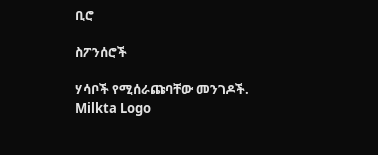ቢሮ

ስፖንሰሮች

ሃሳቦች የሚሰራጩባቸው መንገዶች.
Milkta Logo